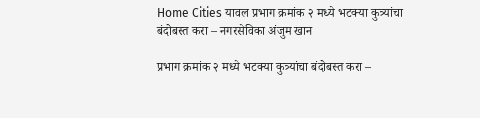Home Cities यावल प्रभाग क्रमांक २ मध्ये भटक्या कुत्र्यांचा बंदोबस्त करा – नगरसेविका अंजुम खान

प्रभाग क्रमांक २ मध्ये भटक्या कुत्र्यांचा बंदोबस्त करा –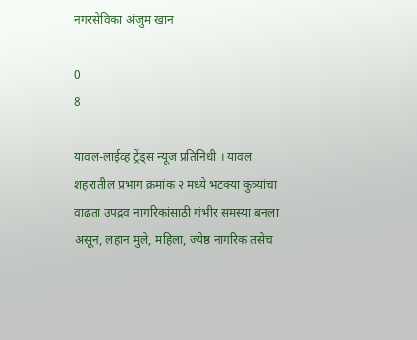नगरसेविका अंजुम खान

0
8

यावल-लाईव्ह ट्रेंड्स न्यूज प्रतिनिधी । यावल शहरातील प्रभाग क्रमांक २ मध्ये भटक्या कुत्र्यांचा वाढता उपद्रव नागरिकांसाठी गंभीर समस्या बनला असून, लहान मुले, महिला, ज्येष्ठ नागरिक तसेच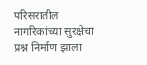परिसरातील नागरिकांच्या सुरक्षेचा प्रश्न निर्माण झाला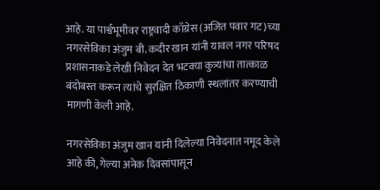आहे. या पार्श्वभूमीवर राष्ट्रवादी काँग्रेस (अजित पवार गट)च्या नगरसेविका अंजुम बी. कदीर खान यांनी यावल नगर परिषद प्रशासनाकडे लेखी निवेदन देत भटक्या कुत्र्यांचा तात्काळ बंदोबस्त करून त्यांचे सुरक्षित ठिकाणी स्थलांतर करण्याची मागणी केली आहे.

नगरसेविका अंजुम खान यांनी दिलेल्या निवेदनात नमूद केले आहे की, गेल्या अनेक दिवसांपासून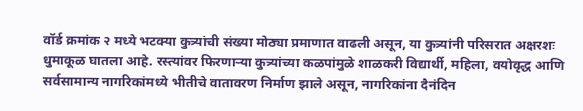वॉर्ड क्रमांक २ मध्ये भटक्या कुत्र्यांची संख्या मोठ्या प्रमाणात वाढली असून, या कुत्र्यांनी परिसरात अक्षरशः धुमाकूळ घातला आहे. रस्त्यांवर फिरणाऱ्या कुत्र्यांच्या कळपांमुळे शाळकरी विद्यार्थी, महिला, वयोवृद्ध आणि सर्वसामान्य नागरिकांमध्ये भीतीचे वातावरण निर्माण झाले असून, नागरिकांना दैनंदिन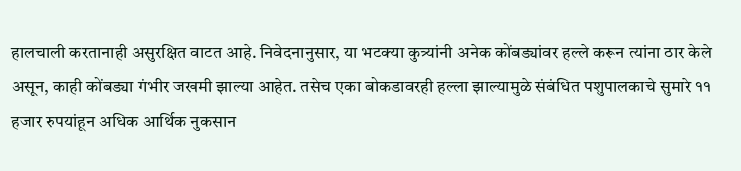हालचाली करतानाही असुरक्षित वाटत आहे. निवेदनानुसार, या भटक्या कुत्र्यांनी अनेक कोंबड्यांवर हल्ले करून त्यांना ठार केले असून, काही कोंबड्या गंभीर जखमी झाल्या आहेत. तसेच एका बोकडावरही हल्ला झाल्यामुळे संबंधित पशुपालकाचे सुमारे ११ हजार रुपयांहून अधिक आर्थिक नुकसान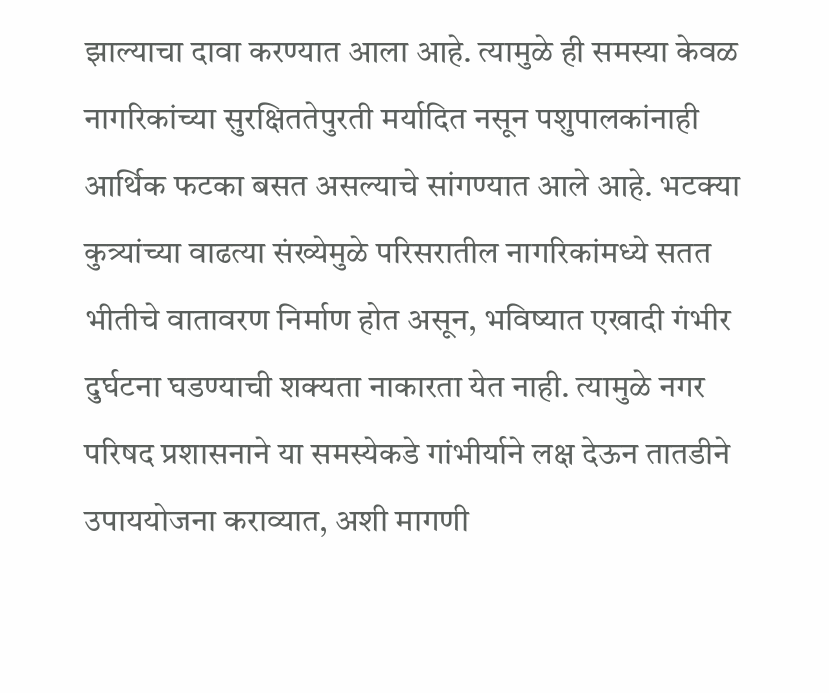झाल्याचा दावा करण्यात आला आहे. त्यामुळे ही समस्या केवळ नागरिकांच्या सुरक्षिततेपुरती मर्यादित नसून पशुपालकांनाही आर्थिक फटका बसत असल्याचे सांगण्यात आले आहे. भटक्या कुत्र्यांच्या वाढत्या संख्येमुळे परिसरातील नागरिकांमध्ये सतत भीतीचे वातावरण निर्माण होत असून, भविष्यात एखादी गंभीर दुर्घटना घडण्याची शक्यता नाकारता येत नाही. त्यामुळे नगर परिषद प्रशासनाने या समस्येकडे गांभीर्याने लक्ष देऊन तातडीने उपाययोजना कराव्यात, अशी मागणी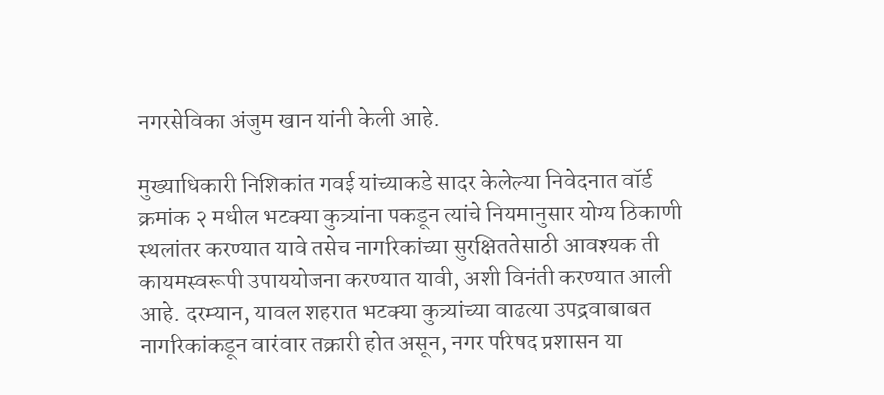नगरसेविका अंजुम खान यांनी केली आहे.

मुख्याधिकारी निशिकांत गवई यांच्याकडे सादर केलेल्या निवेदनात वॉर्ड क्रमांक २ मधील भटक्या कुत्र्यांना पकडून त्यांचे नियमानुसार योग्य ठिकाणी स्थलांतर करण्यात यावे तसेच नागरिकांच्या सुरक्षिततेसाठी आवश्यक ती कायमस्वरूपी उपाययोजना करण्यात यावी, अशी विनंती करण्यात आली आहे. दरम्यान, यावल शहरात भटक्या कुत्र्यांच्या वाढत्या उपद्रवाबाबत नागरिकांकडून वारंवार तक्रारी होत असून, नगर परिषद प्रशासन या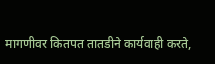मागणीवर कितपत तातडीने कार्यवाही करते,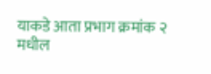याकडे आता प्रभाग क्रमांक २ मधील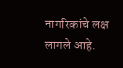नागरिकांचे लक्ष लागले आहे.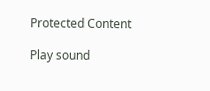Protected Content

Play sound